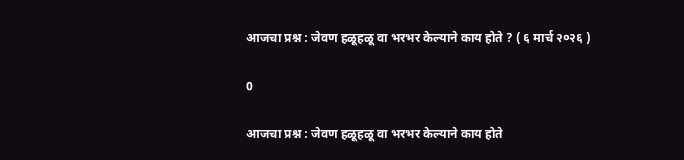आजचा प्रश्न : जेवण हळूहळू वा भरभर केल्याने काय होते ? ( ६ मार्च २०२६ )

0

आजचा प्रश्न : जेवण हळूहळू वा भरभर केल्याने काय होते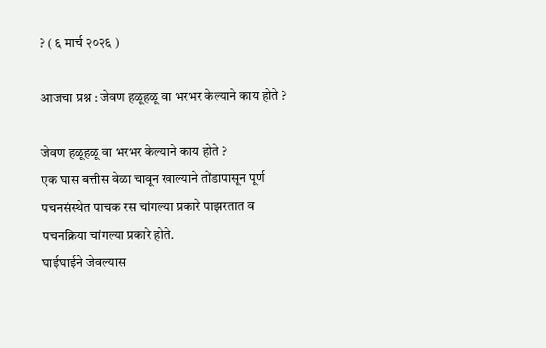? ( ६ मार्च २०२६ )

आजचा प्रश्न : जेवण हळूहळू वा भरभर केल्याने काय होते ?

जेवण हळूहळू वा भरभर केल्याने काय होते ?
एक घास बत्तीस वेळा चावून खाल्याने तोंडापासून पूर्ण पचनसंस्थेत पाचक रस चांगल्या प्रकारे पाझरतात व पचनक्रिया चांगल्या प्रकारे होते.
घाईघाईने जेवल्यास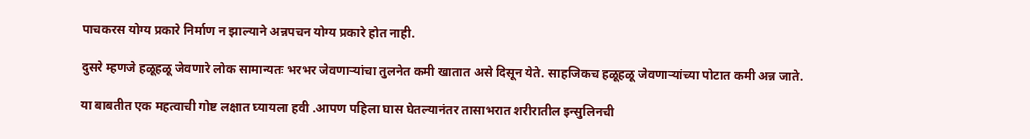पाचकरस योग्य प्रकारे निर्माण न झाल्याने अन्नपचन योग्य प्रकारे होत नाही.

दुसरे म्हणजे हळूहळू जेवणारे लोक सामान्यतः भरभर जेवणाऱ्यांचा तुलनेत कमी खातात असे दिसून येते. साहजिकच हळूहळू जेवणाऱ्यांच्या पोटात कमी अन्न जाते.

या बाबतीत एक महत्वाची गोष्ट लक्षात घ्यायला हवी .आपण पहिला घास घेतल्यानंतर तासाभरात शरीरातील इन्सुलिनची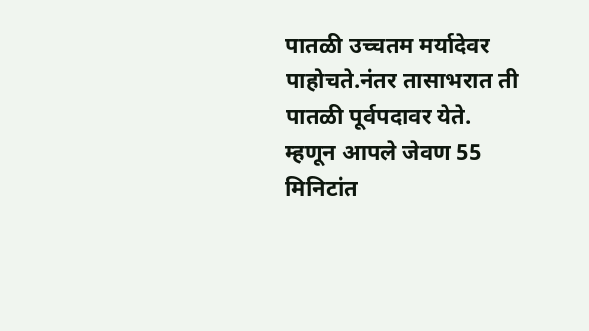पातळी उच्चतम मर्यादेवर पाहोचते.नंतर तासाभरात ती पातळी पूर्वपदावर येते.
म्हणून आपले जेवण 55 मिनिटांत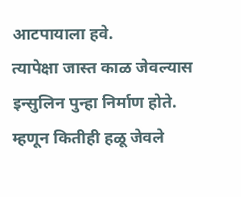आटपायाला हवे.
त्यापेक्षा जास्त काळ जेवल्यास इन्सुलिन पुन्हा निर्माण होते. म्हणून कितीही हळू जेवले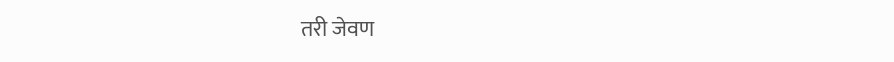तरी जेवण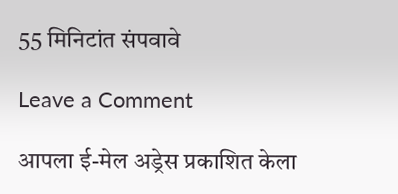55 मिनिटांत संपवावे

Leave a Comment

आपला ई-मेल अड्रेस प्रकाशित केला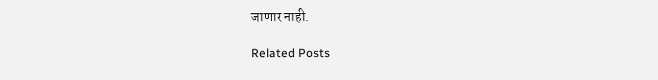जाणार नाही.

Related Posts